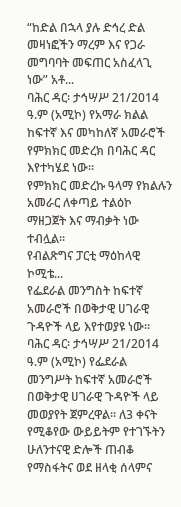“ከድል በኋላ ያሉ ድኅረ ድል መዛነፎችን ማረም እና የጋራ መግባባት መፍጠር አስፈላጊ ነው” አቶ...
ባሕር ዳር፡ ታኅሣሥ 21/2014 ዓ.ም (አሚኮ) የአማራ ክልል ከፍተኛ እና መካከለኛ አመራሮች የምክክር መድረክ በባሕር ዳር እየተካሄደ ነው፡፡
የምክክር መድረኩ ዓላማ የክልሉን አመራር ለቀጣይ ተልዕኮ ማዘጋጀት እና ማብቃት ነው ተብሏል፡፡
የብልጽግና ፓርቲ ማዕከላዊ ኮሚቴ...
የፌደራል መንግስት ከፍተኛ አመራሮች በወቅታዊ ሀገራዊ ጉዳዮች ላይ እየተወያዩ ነው።
ባሕር ዳር፡ ታኅሣሥ 21/2014 ዓ.ም (አሚኮ) የፌደራል መንግሥት ከፍተኛ አመራሮች በወቅታዊ ሀገራዊ ጉዳዮች ላይ መወያየት ጀምረዋል፡፡ ለ3 ቀናት የሚቆየው ውይይትም የተገኙትን ሁለንተናዊ ድሎች ጠብቆ የማስፋትና ወደ ዘላቂ ሰላምና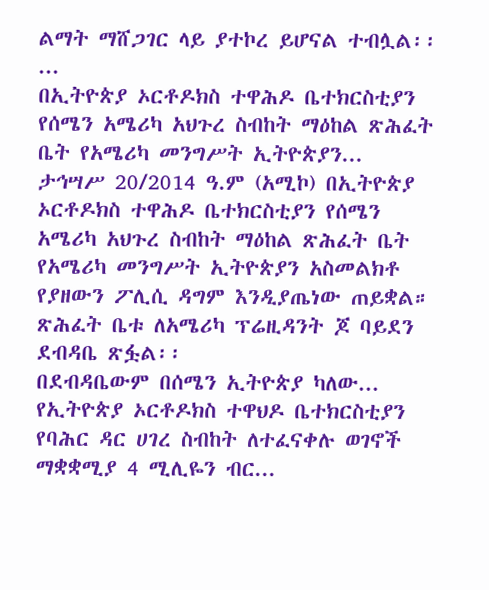ልማት ማሸጋገር ላይ ያተኮረ ይሆናል ተብሏል፡፡...
በኢትዮጵያ ኦርቶዶክስ ተዋሕዶ ቤተክርስቲያን የሰሜን አሜሪካ አህጉረ ስብከት ማዕከል ጽሕፈት ቤት የአሜሪካ መንግሥት ኢትዮጵያን...
ታኅሣሥ 20/2014 ዓ.ም (አሚኮ) በኢትዮጵያ ኦርቶዶክስ ተዋሕዶ ቤተክርስቲያን የሰሜን አሜሪካ አህጉረ ስብከት ማዕከል ጽሕፈት ቤት የአሜሪካ መንግሥት ኢትዮጵያን አስመልክቶ የያዘውን ፖሊሲ ዳግም እንዲያጤነው ጠይቋል።
ጽሕፈት ቤቱ ለአሜሪካ ፕሬዚዳንት ጆ ባይደን ደብዳቤ ጽፏል፡፡
በደብዳቤውም በሰሜን ኢትዮጵያ ካለው...
የኢትዮጵያ ኦርቶዶክስ ተዋህዶ ቤተክርስቲያን የባሕር ዳር ሀገረ ስብከት ለተፈናቀሉ ወገኖች ማቋቋሚያ 4 ሚሊዬን ብር...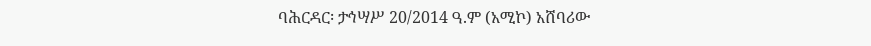ባሕርዳር፡ ታኅሣሥ 20/2014 ዓ.ም (አሚኮ) አሸባሪው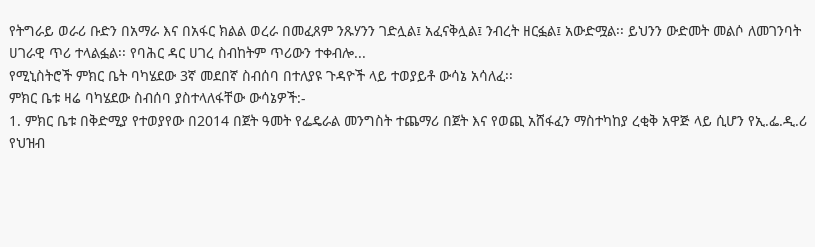የትግራይ ወራሪ ቡድን በአማራ እና በአፋር ክልል ወረራ በመፈጸም ንጹሃንን ገድሏል፤ አፈናቅሏል፤ ንብረት ዘርፏል፤ አውድሟል፡፡ ይህንን ውድመት መልሶ ለመገንባት ሀገራዊ ጥሪ ተላልፏል፡፡ የባሕር ዳር ሀገረ ስብከትም ጥሪውን ተቀብሎ...
የሚኒስትሮች ምክር ቤት ባካሄደው 3ኛ መደበኛ ስብሰባ በተለያዩ ጉዳዮች ላይ ተወያይቶ ውሳኔ አሳለፈ፡፡
ምክር ቤቱ ዛሬ ባካሄደው ስብሰባ ያስተላለፋቸው ውሳኔዎች:-
1. ምክር ቤቱ በቅድሚያ የተወያየው በ2014 በጀት ዓመት የፌዴራል መንግስት ተጨማሪ በጀት እና የወጪ አሸፋፈን ማስተካከያ ረቂቅ አዋጅ ላይ ሲሆን የኢ.ፌ.ዲ.ሪ የህዝብ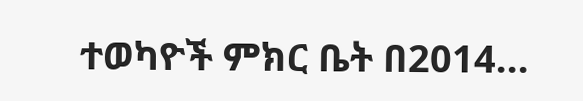ተወካዮች ምክር ቤት በ2014...